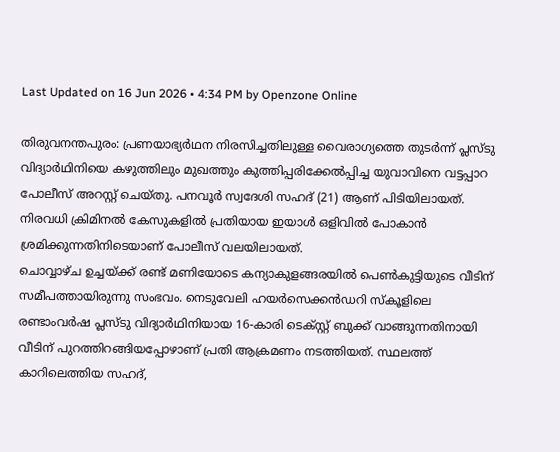Last Updated on 16 Jun 2026 • 4:34 PM by Openzone Online

തിരുവനന്തപുരം: പ്രണയാഭ്യർഥന നിരസിച്ചതിലുള്ള വൈരാഗ്യത്തെ തുടർന്ന് പ്ലസ്ടു വിദ്യാർഥിനിയെ കഴുത്തിലും മുഖത്തും കുത്തിപ്പരിക്കേൽപ്പിച്ച യുവാവിനെ വട്ടപ്പാറ പോലീസ് അറസ്റ്റ് ചെയ്തു. പനവൂർ സ്വദേശി സഹദ് (21) ആണ് പിടിയിലായത്. നിരവധി ക്രിമിനൽ കേസുകളിൽ പ്രതിയായ ഇയാൾ ഒളിവിൽ പോകാൻ ശ്രമിക്കുന്നതിനിടെയാണ് പോലീസ് വലയിലായത്.
ചൊവ്വാഴ്ച ഉച്ചയ്ക്ക് രണ്ട് മണിയോടെ കന്യാകുളങ്ങരയിൽ പെൺകുട്ടിയുടെ വീടിന് സമീപത്തായിരുന്നു സംഭവം. നെടുവേലി ഹയർസെക്കൻഡറി സ്കൂളിലെ രണ്ടാംവർഷ പ്ലസ്ടു വിദ്യാർഥിനിയായ 16-കാരി ടെക്സ്റ്റ് ബുക്ക് വാങ്ങുന്നതിനായി വീടിന് പുറത്തിറങ്ങിയപ്പോഴാണ് പ്രതി ആക്രമണം നടത്തിയത്. സ്ഥലത്ത് കാറിലെത്തിയ സഹദ്,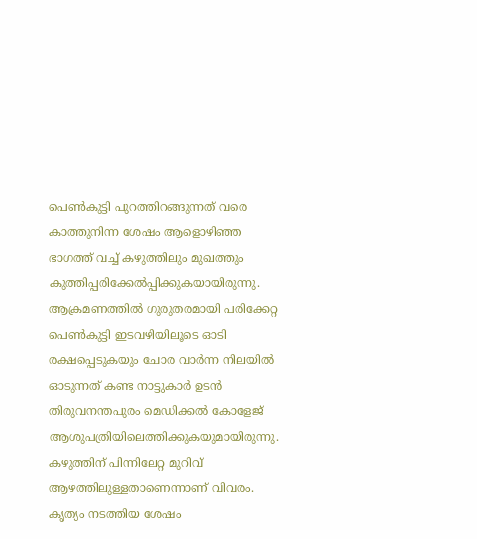പെൺകുട്ടി പുറത്തിറങ്ങുന്നത് വരെ കാത്തുനിന്ന ശേഷം ആളൊഴിഞ്ഞ ഭാഗത്ത് വച്ച് കഴുത്തിലും മുഖത്തും കുത്തിപ്പരിക്കേൽപ്പിക്കുകയായിരുന്നു.
ആക്രമണത്തിൽ ഗുരുതരമായി പരിക്കേറ്റ പെൺകുട്ടി ഇടവഴിയിലൂടെ ഓടി രക്ഷപ്പെടുകയും ചോര വാർന്ന നിലയിൽ ഓടുന്നത് കണ്ട നാട്ടുകാർ ഉടൻ തിരുവനന്തപുരം മെഡിക്കൽ കോളേജ് ആശുപത്രിയിലെത്തിക്കുകയുമായിരുന്നു. കഴുത്തിന് പിന്നിലേറ്റ മുറിവ് ആഴത്തിലുള്ളതാണെന്നാണ് വിവരം.
കൃത്യം നടത്തിയ ശേഷം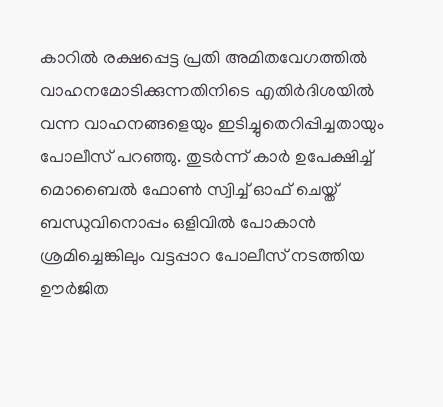കാറിൽ രക്ഷപ്പെട്ട പ്രതി അമിതവേഗത്തിൽ വാഹനമോടിക്കുന്നതിനിടെ എതിർദിശയിൽ വന്ന വാഹനങ്ങളെയും ഇടിച്ചുതെറിപ്പിച്ചതായും പോലീസ് പറഞ്ഞു. തുടർന്ന് കാർ ഉപേക്ഷിച്ച് മൊബൈൽ ഫോൺ സ്വിച്ച് ഓഫ് ചെയ്ത് ബന്ധുവിനൊപ്പം ഒളിവിൽ പോകാൻ ശ്രമിച്ചെങ്കിലും വട്ടപ്പാറ പോലീസ് നടത്തിയ ഊർജിത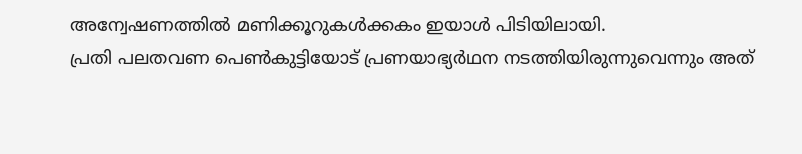അന്വേഷണത്തിൽ മണിക്കൂറുകൾക്കകം ഇയാൾ പിടിയിലായി.
പ്രതി പലതവണ പെൺകുട്ടിയോട് പ്രണയാഭ്യർഥന നടത്തിയിരുന്നുവെന്നും അത്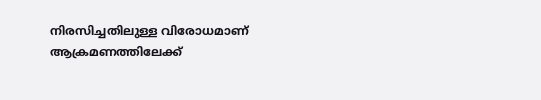നിരസിച്ചതിലുള്ള വിരോധമാണ് ആക്രമണത്തിലേക്ക്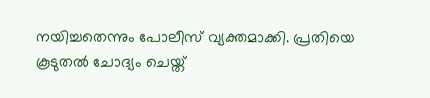നയിച്ചതെന്നും പോലീസ് വ്യക്തമാക്കി. പ്രതിയെ കൂടുതൽ ചോദ്യം ചെയ്ത്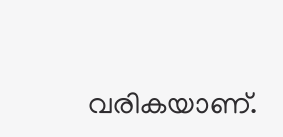വരികയാണ്.